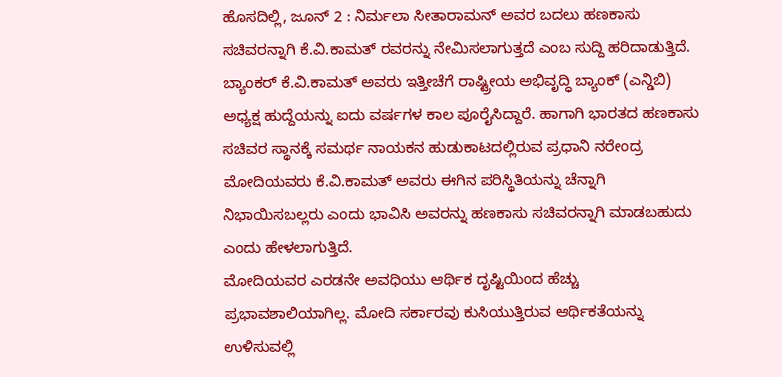ಹೊಸದಿಲ್ಲಿ, ಜೂನ್ 2 : ನಿರ್ಮಲಾ ಸೀತಾರಾಮನ್ ಅವರ ಬದಲು ಹಣಕಾಸು ಸಚಿವರನ್ನಾಗಿ ಕೆ.ವಿ.ಕಾಮತ್ ರವರನ್ನು ನೇಮಿಸಲಾಗುತ್ತದೆ ಎಂಬ ಸುದ್ದಿ ಹರಿದಾಡುತ್ತಿದೆ. ಬ್ಯಾಂಕರ್ ಕೆ.ವಿ.ಕಾಮತ್ ಅವರು ಇತ್ತೀಚೆಗೆ ರಾಷ್ಟ್ರೀಯ ಅಭಿವೃದ್ಧಿ ಬ್ಯಾಂಕ್ (ಎನ್ಡಿಬಿ) ಅಧ್ಯಕ್ಷ ಹುದ್ದೆಯನ್ನು ಐದು ವರ್ಷಗಳ ಕಾಲ ಪೂರೈಸಿದ್ದಾರೆ. ಹಾಗಾಗಿ ಭಾರತದ ಹಣಕಾಸು ಸಚಿವರ ಸ್ಥಾನಕ್ಕೆ ಸಮರ್ಥ ನಾಯಕನ ಹುಡುಕಾಟದಲ್ಲಿರುವ ಪ್ರಧಾನಿ ನರೇಂದ್ರ ಮೋದಿಯವರು ಕೆ.ವಿ.ಕಾಮತ್ ಅವರು ಈಗಿನ ಪರಿಸ್ಥಿತಿಯನ್ನು ಚೆನ್ನಾಗಿ ನಿಭಾಯಿಸಬಲ್ಲರು ಎಂದು ಭಾವಿಸಿ ಅವರನ್ನು ಹಣಕಾಸು ಸಚಿವರನ್ನಾಗಿ ಮಾಡಬಹುದು ಎಂದು ಹೇಳಲಾಗುತ್ತಿದೆ.
ಮೋದಿಯವರ ಎರಡನೇ ಅವಧಿಯು ಆರ್ಥಿಕ ದೃಷ್ಟಿಯಿಂದ ಹೆಚ್ಚು ಪ್ರಭಾವಶಾಲಿಯಾಗಿಲ್ಲ. ಮೋದಿ ಸರ್ಕಾರವು ಕುಸಿಯುತ್ತಿರುವ ಆರ್ಥಿಕತೆಯನ್ನು ಉಳಿಸುವಲ್ಲಿ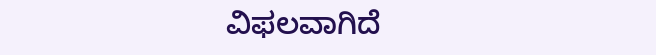ವಿಫಲವಾಗಿದೆ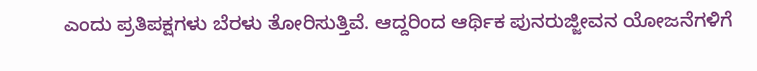ಎಂದು ಪ್ರತಿಪಕ್ಷಗಳು ಬೆರಳು ತೋರಿಸುತ್ತಿವೆ. ಆದ್ದರಿಂದ ಆರ್ಥಿಕ ಪುನರುಜ್ಜೀವನ ಯೋಜನೆಗಳಿಗೆ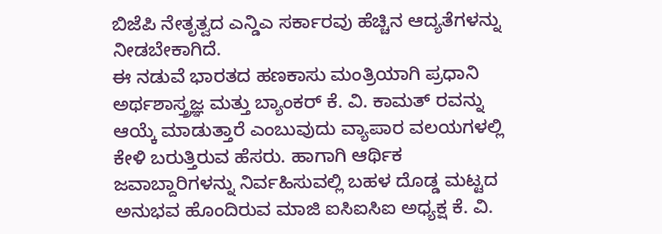ಬಿಜೆಪಿ ನೇತೃತ್ವದ ಎನ್ಡಿಎ ಸರ್ಕಾರವು ಹೆಚ್ಚಿನ ಆದ್ಯತೆಗಳನ್ನು ನೀಡಬೇಕಾಗಿದೆ.
ಈ ನಡುವೆ ಭಾರತದ ಹಣಕಾಸು ಮಂತ್ರಿಯಾಗಿ ಪ್ರಧಾನಿ ಅರ್ಥಶಾಸ್ತ್ರಜ್ಞ ಮತ್ತು ಬ್ಯಾಂಕರ್ ಕೆ. ವಿ. ಕಾಮತ್ ರವನ್ನು ಆಯ್ಕೆ ಮಾಡುತ್ತಾರೆ ಎಂಬುವುದು ವ್ಯಾಪಾರ ವಲಯಗಳಲ್ಲಿ ಕೇಳಿ ಬರುತ್ತಿರುವ ಹೆಸರು. ಹಾಗಾಗಿ ಆರ್ಥಿಕ ಜವಾಬ್ದಾರಿಗಳನ್ನು ನಿರ್ವಹಿಸುವಲ್ಲಿ ಬಹಳ ದೊಡ್ಡ ಮಟ್ಟದ ಅನುಭವ ಹೊಂದಿರುವ ಮಾಜಿ ಐಸಿಐಸಿಐ ಅಧ್ಯಕ್ಷ ಕೆ. ವಿ.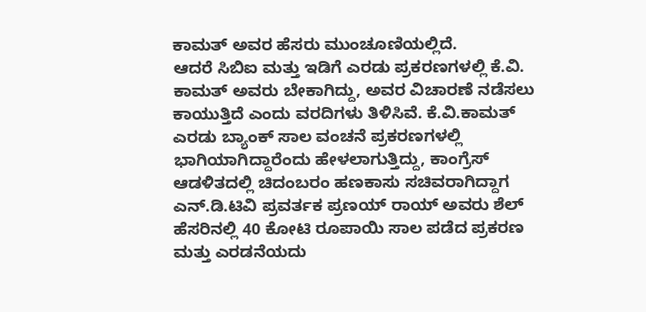ಕಾಮತ್ ಅವರ ಹೆಸರು ಮುಂಚೂಣಿಯಲ್ಲಿದೆ.
ಆದರೆ ಸಿಬಿಐ ಮತ್ತು ಇಡಿಗೆ ಎರಡು ಪ್ರಕರಣಗಳಲ್ಲಿ ಕೆ.ವಿ. ಕಾಮತ್ ಅವರು ಬೇಕಾಗಿದ್ದು, ಅವರ ವಿಚಾರಣೆ ನಡೆಸಲು ಕಾಯುತ್ತಿದೆ ಎಂದು ವರದಿಗಳು ತಿಳಿಸಿವೆ. ಕೆ.ವಿ.ಕಾಮತ್ ಎರಡು ಬ್ಯಾಂಕ್ ಸಾಲ ವಂಚನೆ ಪ್ರಕರಣಗಳಲ್ಲಿ ಭಾಗಿಯಾಗಿದ್ದಾರೆಂದು ಹೇಳಲಾಗುತ್ತಿದ್ದು, ಕಾಂಗ್ರೆಸ್ ಆಡಳಿತದಲ್ಲಿ ಚಿದಂಬರಂ ಹಣಕಾಸು ಸಚಿವರಾಗಿದ್ದಾಗ ಎನ್.ಡಿ.ಟಿವಿ ಪ್ರವರ್ತಕ ಪ್ರಣಯ್ ರಾಯ್ ಅವರು ಶೆಲ್ ಹೆಸರಿನಲ್ಲಿ 40 ಕೋಟಿ ರೂಪಾಯಿ ಸಾಲ ಪಡೆದ ಪ್ರಕರಣ ಮತ್ತು ಎರಡನೆಯದು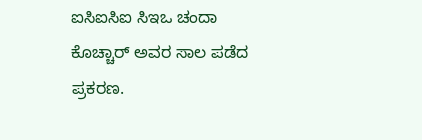ಐಸಿಐಸಿಐ ಸಿಇಒ ಚಂದಾ ಕೊಚ್ಚಾರ್ ಅವರ ಸಾಲ ಪಡೆದ ಪ್ರಕರಣ.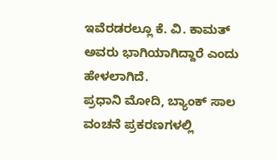ಇವೆರಡರಲ್ಲೂ ಕೆ. ವಿ. ಕಾಮತ್ ಅವರು ಭಾಗಿಯಾಗಿದ್ದಾರೆ ಎಂದು ಹೇಳಲಾಗಿದೆ.
ಪ್ರಧಾನಿ ಮೋದಿ, ಬ್ಯಾಂಕ್ ಸಾಲ ವಂಚನೆ ಪ್ರಕರಣಗಳಲ್ಲಿ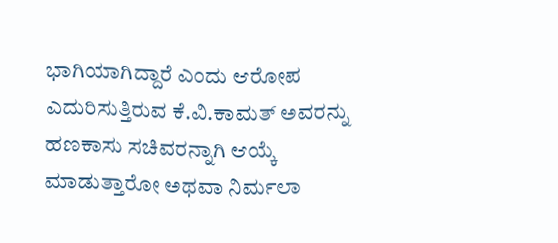ಭಾಗಿಯಾಗಿದ್ದಾರೆ ಎಂದು ಆರೋಪ ಎದುರಿಸುತ್ತಿರುವ ಕೆ.ವಿ.ಕಾಮತ್ ಅವರನ್ನು ಹಣಕಾಸು ಸಚಿವರನ್ನಾಗಿ ಆಯ್ಕೆ ಮಾಡುತ್ತಾರೋ ಅಥವಾ ನಿರ್ಮಲಾ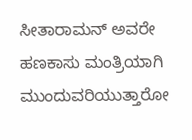ಸೀತಾರಾಮನ್ ಅವರೇ ಹಣಕಾಸು ಮಂತ್ರಿಯಾಗಿ ಮುಂದುವರಿಯುತ್ತಾರೋ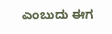ಎಂಬುದು ಈಗ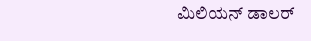ಮಿಲಿಯನ್ ಡಾಲರ್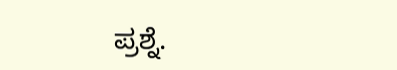ಪ್ರಶ್ನೆ.